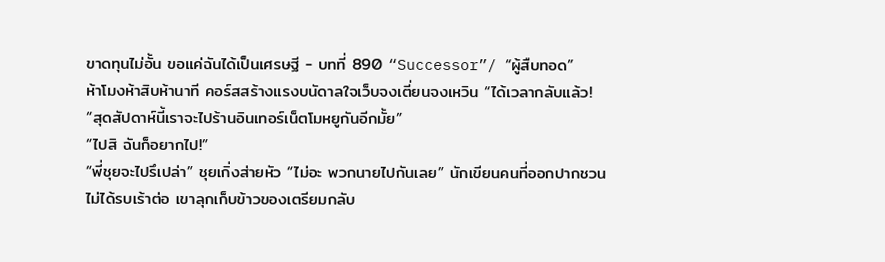ขาดทุนไม่อั้น ขอแค่ฉันได้เป็นเศรษฐี - บทที่ 890 “Successor”/ “ผู้สืบทอด”
ห้าโมงห้าสิบห้านาที คอร์สสร้างแรงบนัดาลใจเว็บจงเตี่ยนจงเหวิน “ได้เวลากลับแล้ว!
“สุดสัปดาห์นี้เราจะไปร้านอินเทอร์เน็ตโมหยูกันอีกมั้ย”
“ไปสิ ฉันก็อยากไป!”
“พี่ชุยจะไปรึเปล่า” ชุยเกิ่งส่ายหัว “ไม่อะ พวกนายไปกันเลย” นักเขียนคนที่ออกปากชวนไม่ได้รบเร้าต่อ เขาลุกเก็บข้าวของเตรียมกลับ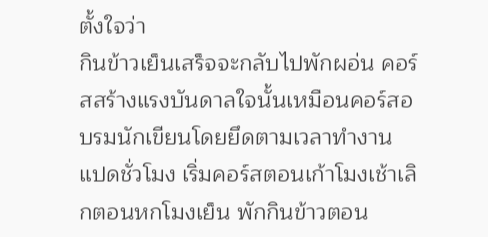ตั้งใจว่า
กินข้าวเย็นเสร็จจะกลับไปพักผอ่น คอร์สสร้างแรงบันดาลใจนั้นเหมือนคอร์สอบรมนักเขียนโดยยึดตามเวลาทํางาน แปดชั่วโมง เริ่มคอร์สตอนเก้าโมงเช้าเลิกตอนหกโมงเย็น พักกินข้าวตอน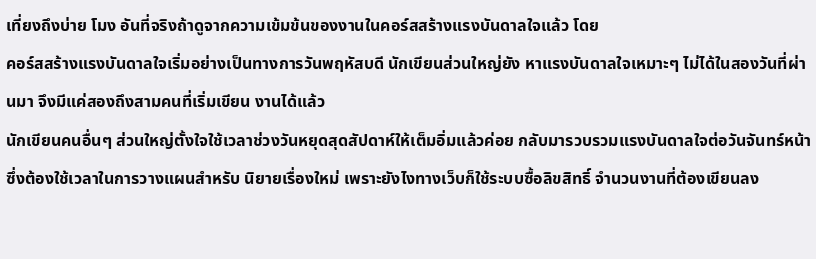เที่ยงถึงบ่าย โมง อันที่จริงถ้าดูจากความเข้มข้นของงานในคอร์สสร้างแรงบันดาลใจแล้ว โดย
คอร์สสร้างแรงบันดาลใจเริ่มอย่างเป็นทางการวันพฤหัสบดี นักเขียนส่วนใหญ่ยัง หาแรงบันดาลใจเหมาะๆ ไม่ได้ในสองวันที่ผ่านมา จึงมีแค่สองถึงสามคนที่เริ่มเขียน งานได้แล้ว
นักเขียนคนอื่นๆ ส่วนใหญ่ตั้งใจใช้เวลาช่วงวันหยุดสุดสัปดาห์ให้เต็มอิ่มแล้วค่อย กลับมารวบรวมแรงบันดาลใจต่อวันจันทร์หน้า ซึ่งต้องใช้เวลาในการวางแผนสําหรับ นิยายเรื่องใหม่ เพราะยังไงทางเว็บก็ใช้ระบบซื้อลิขสิทธิ์ จํานวนงานที่ต้องเขียนลง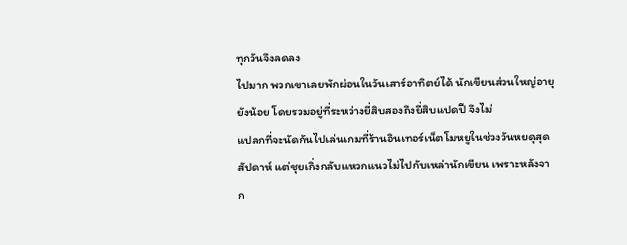ทุกวันจึงลดลง
ไปมาก พวกเขาเลยพักผ่อนในวันเสาร์อาทิตย์ได้ นักเขียนส่วนใหญ่อายุยังน้อย โดยรวมอยู่ที่ระหว่างยี่สิบสองถึงยี่สิบแปดปี จึงไม่
แปลกที่จะนัดกันไปเล่นเกมที่ร้านอินเทอร์เน็ตโมหยูในช่วงวันหยดุสุดสัปดาห์ แต่ชุยเกิ่งกลับแหวกแนวไม่ไปกับเหล่านักเขียน เพราะหลังจาก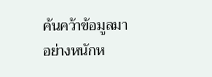ค้นคว้าข้อมูลมาอย่างหนักห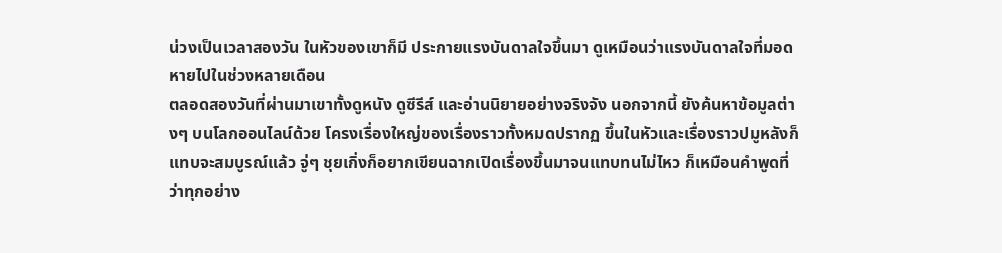น่วงเป็นเวลาสองวัน ในหัวของเขาก็มี ประกายแรงบันดาลใจขึ้นมา ดูเหมือนว่าแรงบันดาลใจที่มอดหายไปในช่วงหลายเดือน
ตลอดสองวันที่ผ่านมาเขาทั้งดูหนัง ดูซีรีส์ และอ่านนิยายอย่างจริงจัง นอกจากนี้ ยังค้นหาข้อมูลต่างๆ บนโลกออนไลน์ด้วย โครงเรื่องใหญ่ของเรื่องราวทั้งหมดปรากฏ ขึ้นในหัวและเรื่องราวปมูหลังก็แทบจะสมบูรณ์แล้ว จู่ๆ ชุยเกิ่งก็อยากเขียนฉากเปิดเรื่องขึ้นมาจนแทบทนไม่ไหว ก็เหมือนคําพูดที่ว่าทุกอย่าง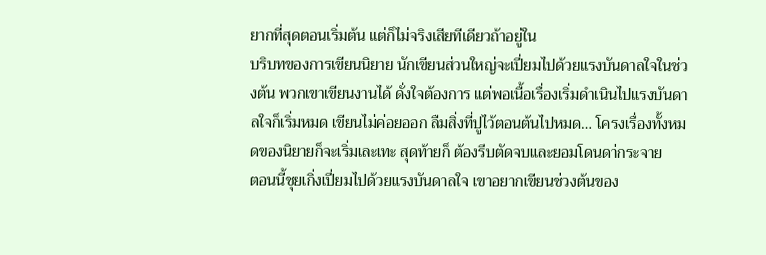ยากที่สุดตอนเริ่มต้น แต่ก็ไม่จริงเสียทีเดียวถ้าอยู่ใน
บริบทของการเขียนนิยาย นักเขียนส่วนใหญ่จะเปี่ยมไปด้วยแรงบันดาลใจในช่วงต้น พวกเขาเขียนงานได้ ดั่งใจต้องการ แต่พอเนื้อเรื่องเริ่มดําเนินไปแรงบันดาลใจก็เริ่มหมด เขียนไม่ค่อยออก ลืมสิ่งที่ปูไว้ตอนต้นไปหมด… โครงเรื่องทั้งหมดของนิยายก็จะเริ่มเละเทะ สุดท้ายก็ ต้องรีบตัดจบและยอมโดนดา่กระจาย
ตอนนี้ชุยเกิ่งเปี่ยมไปด้วยแรงบันดาลใจ เขาอยากเขียนช่วงต้นของ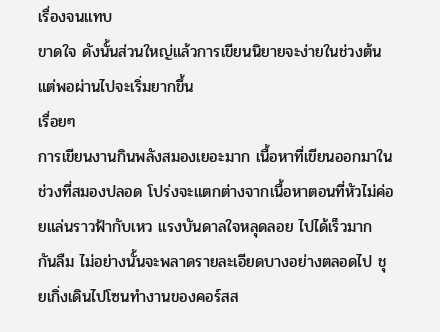เรื่องจนแทบ
ขาดใจ ดังนั้นส่วนใหญ่แล้วการเขียนนิยายจะง่ายในช่วงต้น แต่พอผ่านไปจะเริ่มยากขึ้น
เรื่อยๆ
การเขียนงานกินพลังสมองเยอะมาก เนื้อหาที่เขียนออกมาในช่วงที่สมองปลอด โปร่งจะแตกต่างจากเนื้อหาตอนที่หัวไม่ค่อยแล่นราวฟ้ากับเหว แรงบันดาลใจหลุดลอย ไปได้เร็วมาก กันลืม ไม่อย่างนั้นจะพลาดรายละเอียดบางอย่างตลอดไป ชุยเกิ่งเดินไปโซนทํางานของคอร์สส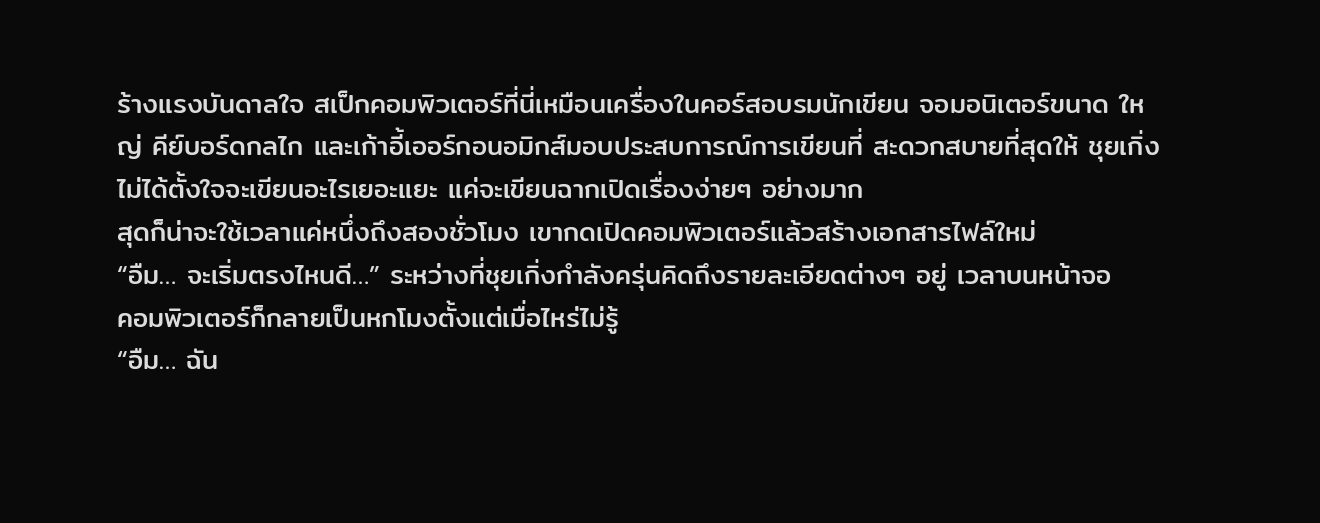ร้างแรงบันดาลใจ สเป็กคอมพิวเตอร์ที่นี่เหมือนเครื่องในคอร์สอบรมนักเขียน จอมอนิเตอร์ขนาด ใหญ่ คีย์บอร์ดกลไก และเก้าอี้เออร์กอนอมิกส์มอบประสบการณ์การเขียนที่ สะดวกสบายที่สุดให้ ชุยเกิ่งไม่ได้ตั้งใจจะเขียนอะไรเยอะแยะ แค่จะเขียนฉากเปิดเรื่องง่ายๆ อย่างมาก
สุดก็น่าจะใช้เวลาแค่หนึ่งถึงสองชั่วโมง เขากดเปิดคอมพิวเตอร์แล้วสร้างเอกสารไฟล์ใหม่
“อืม… จะเริ่มตรงไหนดี…” ระหว่างที่ชุยเกิ่งกําลังครุ่นคิดถึงรายละเอียดต่างๆ อยู่ เวลาบนหน้าจอ
คอมพิวเตอร์ก็กลายเป็นหกโมงตั้งแต่เมื่อไหร่ไม่รู้
“อืม… ฉัน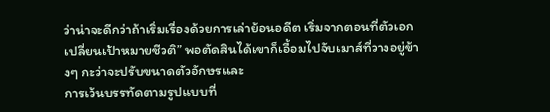ว่าน่าจะดีกว่าถ้าเริ่มเรื่องด้วยการเล่าย้อนอดีต เริ่มจากตอนที่ตัวเอก เปลี่ยนเป้าหมายชีวติ” พอตัดสินได้เขาก็เอื้อมไปจับเมาส์ที่วางอยู่ข้างๆ กะว่าจะปรับขนาดตัวอักษรและ
การเว้นบรรทัดตามรูปแบบที่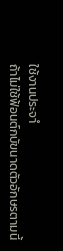ใช้งานประจาํ
ถ้าไม่ใช้ฟ้อนต์กบัขนาดตัวอักษรตามนี้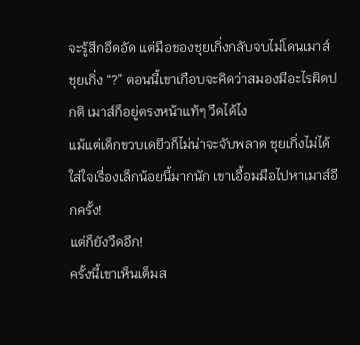จะรู้สึกอึดอัด แต่มือของชุยเกิ่งกลับจบไม่โดนเมาส์ ชุยเกิ่ง “?” ตอนนี้เขาเกือบจะคิดว่าสมองมีอะไรผิดปกติ เมาส์ก็อยู่ตรงหน้าแท้ๆ วืดได้ไง
แม้แต่เด็กขวบเดยีวก็ไม่น่าจะจับพลาด ชุยเกิ่งไม่ได้ใส่ใจเรื่องเล็กน้อยนี้มากนัก เขาเอื้อมมือไปหาเมาส์อีกครั้ง!
แต่ก็ยังวืดอีก!
ครั้งนี้เขาเห็นเต็มส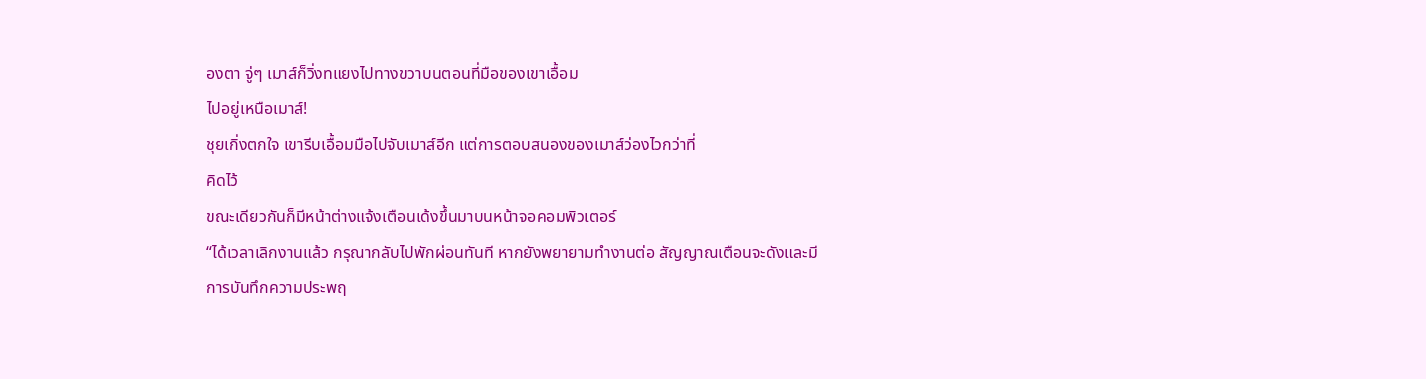องตา จู่ๆ เมาส์ก็วิ่งทแยงไปทางขวาบนตอนที่มือของเขาเอื้อม
ไปอยู่เหนือเมาส์!
ชุยเกิ่งตกใจ เขารีบเอื้อมมือไปจับเมาส์อีก แต่การตอบสนองของเมาส์ว่องไวกว่าที่
คิดไว้
ขณะเดียวกันก็มีหน้าต่างแจ้งเตือนเด้งขึ้นมาบนหน้าจอคอมพิวเตอร์
“ได้เวลาเลิกงานแล้ว กรุณากลับไปพักผ่อนทันที หากยังพยายามทํางานต่อ สัญญาณเตือนจะดังและมีการบันทึกความประพฤ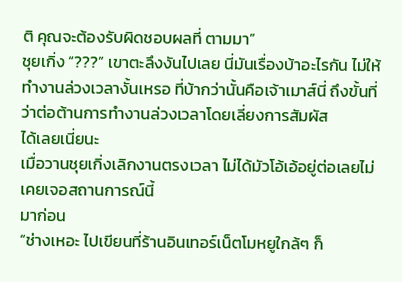ติ คุณจะต้องรับผิดชอบผลที่ ตามมา”
ชุยเกิ่ง “???” เขาตะลึงงันไปเลย นี่มันเรื่องบ้าอะไรกัน ไม่ให้ทํางานล่วงเวลางั้นเหรอ ที่บ้ากว่านั้นคือเจ้าเมาส์นี่ ถึงขั้นที่ว่าต่อต้านการทํางานล่วงเวลาโดยเลี่ยงการสัมผัส
ได้เลยเนี่ยนะ
เมื่อวานชุยเกิ่งเลิกงานตรงเวลา ไม่ได้มัวโอ้เอ้อยู่ต่อเลยไม่เคยเจอสถานการณ์นี้
มาก่อน
“ช่างเหอะ ไปเขียนที่ร้านอินเทอร์เน็ตโมหยูใกล้ๆ ก็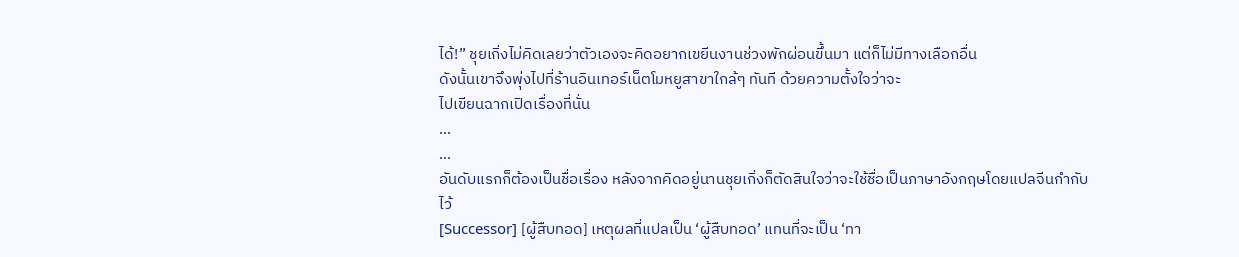ได้!” ชุยเกิ่งไม่คิดเลยว่าตัวเองจะคิดอยากเขยีนงานช่วงพักผ่อนขึ้นมา แต่ก็ไม่มีทางเลือกอื่น
ดังนั้นเขาจึงพุ่งไปที่ร้านอินเทอร์เน็ตโมหยูสาขาใกล้ๆ ทันที ด้วยความตั้งใจว่าจะ
ไปเขียนฉากเปิดเรื่องที่นั่น
…
…
อันดับแรกก็ต้องเป็นชื่อเรื่อง หลังจากคิดอยู่นานชุยเกิ่งก็ตัดสินใจว่าจะใช้ชื่อเป็นภาษาอังกฤษโดยแปลจีนกํากับ
ไว้
[Successor] [ผู้สืบทอด] เหตุผลที่แปลเป็น ‘ผู้สืบทอด’ แทนที่จะเป็น ‘ทา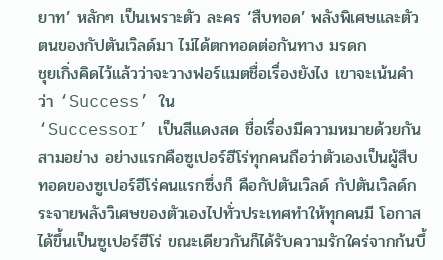ยาท’ หลักๆ เป็นเพราะตัว ละคร ‘สืบทอด’ พลังพิเศษและตัวตนของกัปตันเวิลด์มา ไม่ได้ตกทอดต่อกันทาง มรดก
ชุยเกิ่งคิดไว้แล้วว่าจะวางฟอร์แมตชื่อเรื่องยังไง เขาจะเน้นคําว่า ‘Success’ ใน
‘Successor’ เป็นสีแดงสด ชื่อเรื่องมีความหมายด้วยกันสามอย่าง อย่างแรกคือซูเปอร์ฮีโร่ทุกคนถือว่าตัวเองเป็นผู้สืบทอดของซูเปอร์ฮีโร่คนแรกซึ่งก็ คือกัปตันเวิลด์ กัปตันเวิลด์กระจายพลังวิเศษของตัวเองไปทั่วประเทศทําให้ทุกคนมี โอกาสได้ขึ้นเป็นซูเปอร์ฮีโร่ ขณะเดียวกันก็ได้รับความรักใคร่จากก้นบึ้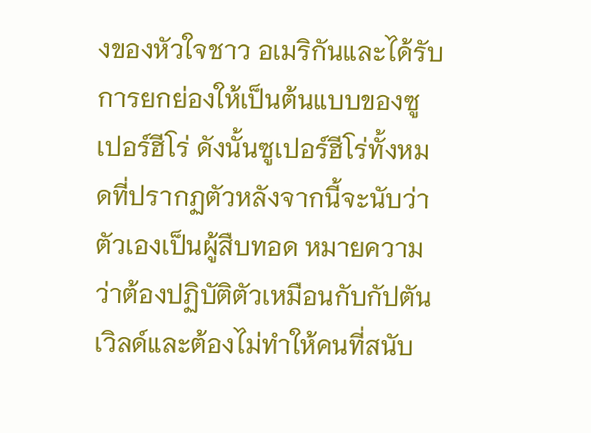งของหัวใจชาว อเมริกันและได้รับการยกย่องให้เป็นต้นแบบของซูเปอร์ฮีโร่ ดังนั้นซูเปอร์ฮีโร่ทั้งหมดที่ปรากฏตัวหลังจากนี้จะนับว่าตัวเองเป็นผู้สืบทอด หมายความว่าต้องปฏิบัติตัวเหมือนกับกัปตันเวิลด์และต้องไม่ทําให้คนที่สนับ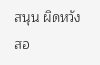สนุน ผิดหวัง สอ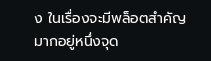ง ในเรื่องจะมีพล็อตสําคัญมากอยู่หนึ่งจุด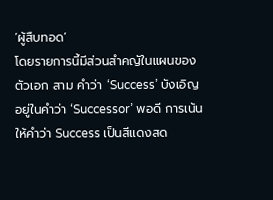‘ผู้สืบทอด’
โดยรายการนี้มีส่วนสําคญัในแผนของตัวเอก สาม คําว่า ‘Success’ บังเอิญอยู่ในคําว่า ‘Successor’ พอดี การเน้นให้คําว่า Success เป็นสีแดงสด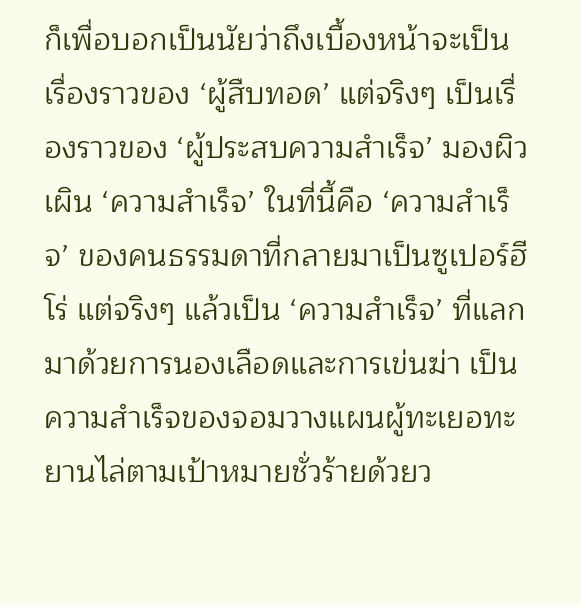ก็เพื่อบอกเป็นนัยว่าถึงเบื้องหน้าจะเป็น เรื่องราวของ ‘ผู้สืบทอด’ แต่จริงๆ เป็นเรื่องราวของ ‘ผู้ประสบความสําเร็จ’ มองผิว เผิน ‘ความสําเร็จ’ ในที่นี้คือ ‘ความสําเร็จ’ ของคนธรรมดาที่กลายมาเป็นซูเปอร์ฮีโร่ แต่จริงๆ แล้วเป็น ‘ความสําเร็จ’ ที่แลกมาด้วยการนองเลือดและการเข่นฆ่า เป็น ความสําเร็จของจอมวางแผนผู้ทะเยอทะยานไล่ตามเป้าหมายชั่วร้ายด้วยว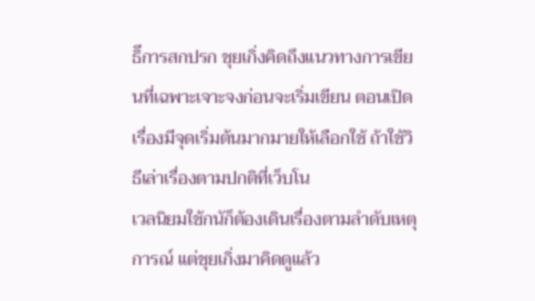ธิีการสกปรก ชุยเกิ่งคิดถึงแนวทางการเขียนที่เฉพาะเจาะจงก่อนจะเริ่มเขียน ตอนเปิดเรื่องมีจุดเริ่มต้นมากมายให้เลือกใช้ ถ้าใช้วิธีเล่าเรื่องตามปกติที่เว็บโน
เวลนิยมใช้กนัก็ต้องเดินเรื่องตามลําดับเหตุการณ์ แต่ชุยเกิ่งมาคิดดูแล้ว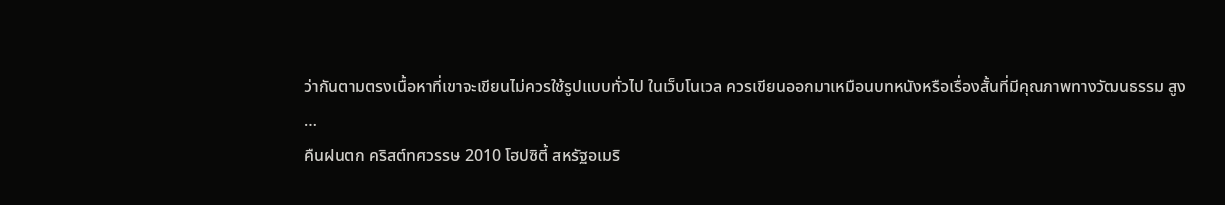ว่ากันตามตรงเนื้อหาที่เขาจะเขียนไม่ควรใช้รูปแบบทั่วไป ในเว็บโนเวล ควรเขียนออกมาเหมือนบทหนังหรือเรื่องสั้นที่มีคุณภาพทางวัฒนธรรม สูง
…
คืนฝนตก คริสต์ทศวรรษ 2010 โฮปซิตี้ สหรัฐอเมริ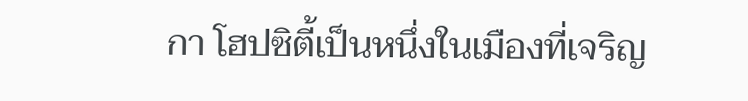กา โฮปซิตี้เป็นหนึ่งในเมืองที่เจริญ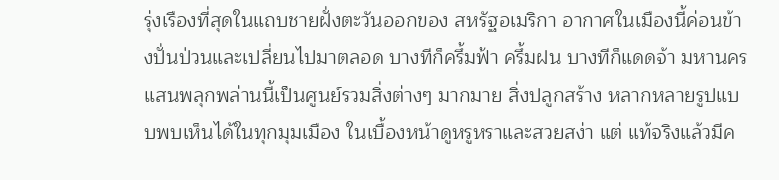รุ่งเรืองที่สุดในแถบชายฝั่งตะวันออกของ สหรัฐอเมริกา อากาศในเมืองนี้ค่อนข้างปั่นป่วนและเปลี่ยนไปมาตลอด บางทีก็ครึ้มฟ้า ครึ้มฝน บางทีก็แดดจ้า มหานครแสนพลุกพล่านนี้เป็นศูนย์รวมสิ่งต่างๆ มากมาย สิ่งปลูกสร้าง หลากหลายรูปแบบพบเห็นได้ในทุกมุมเมือง ในเบื้องหน้าดูหรูหราและสวยสง่า แต่ แท้จริงแล้วมีค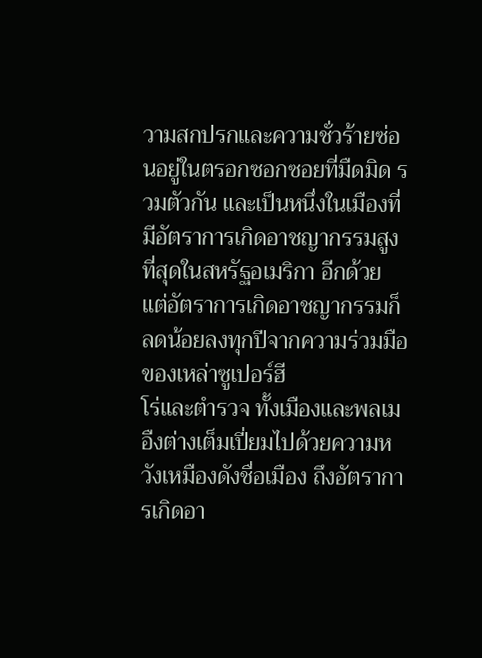วามสกปรกและความชั่วร้ายซ่อนอยู่ในตรอกซอกซอยที่มืดมิด รวมตัวกัน และเป็นหนึ่งในเมืองที่มีอัตราการเกิดอาชญากรรมสูงที่สุดในสหรัฐอเมริกา อีกด้วย แต่อัตราการเกิดอาชญากรรมก็ลดน้อยลงทุกปีจากความร่วมมือของเหล่าซูเปอร์ฮี
โร่และตํารวจ ทั้งเมืองและพลเมอืงต่างเต็มเปี่ยมไปด้วยความหวังเหมืองดังชื่อเมือง ถึงอัตราการเกิดอา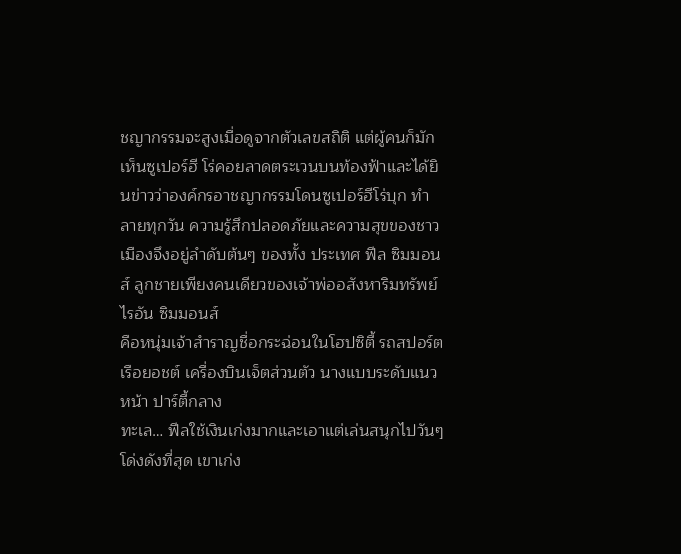ชญากรรมจะสูงเมื่อดูจากตัวเลขสถิติ แต่ผู้คนก็มักเห็นซูเปอร์ฮี โร่คอยลาดตระเวนบนท้องฟ้าและได้ยินข่าวว่าองค์กรอาชญากรรมโดนซูเปอร์ฮีโร่บุก ทําลายทุกวัน ความรู้สึกปลอดภัยและความสุขของชาวเมืองจึงอยู่ลําดับต้นๆ ของทั้ง ประเทศ ฟีล ซิมมอนส์ ลูกชายเพียงคนเดียวของเจ้าพ่ออสังหาริมทรัพย์ไรอัน ซิมมอนส์
คือหนุ่มเจ้าสําราญชื่อกระฉ่อนในโฮปซิตี้ รถสปอร์ต เรือยอชต์ เครื่องบินเจ็ตส่วนตัว นางแบบระดับแนวหน้า ปาร์ตี้กลาง
ทะเล… ฟีลใช้เงินเก่งมากและเอาแต่เล่นสนุกไปวันๆ โด่งดังที่สุด เขาเก่ง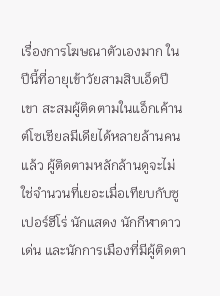เรื่องการโฆษณาตัวเองมาก ในปีนี้ที่อายุเข้าวัยสามสิบเอ็ดปี เขา สะสมผู้ติดตามในแอ็กเค้านต์โซเชียลมีเดียได้หลายล้านคนแล้ว ผู้ติดตามหลักล้านดูจะไม่ใช่จํานวนที่เยอะเมื่อเทียบกับซูเปอร์ฮีโร่ นักแสดง นักกีฬาดาวเด่น และนักการเมืองที่มีผู้ติดตา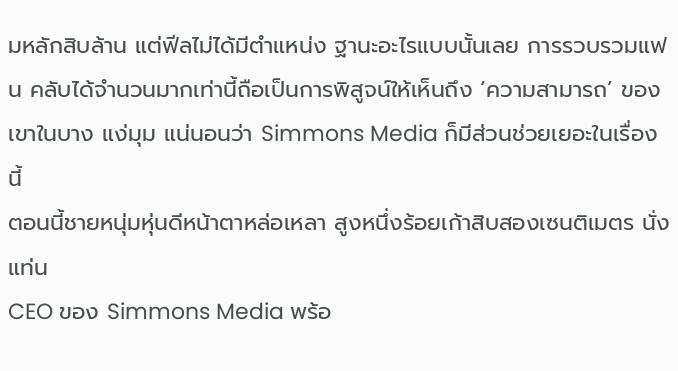มหลักสิบล้าน แต่ฟีลไม่ได้มีตําแหน่ง ฐานะอะไรแบบนั้นเลย การรวบรวมแฟน คลับได้จํานวนมากเท่านี้ถือเป็นการพิสูจน์ให้เห็นถึง ‘ความสามารถ’ ของเขาในบาง แง่มุม แน่นอนว่า Simmons Media ก็มีส่วนช่วยเยอะในเรื่องนี้
ตอนนี้ชายหนุ่มหุ่นดีหน้าตาหล่อเหลา สูงหนึ่งร้อยเก้าสิบสองเซนติเมตร นั่งแท่น
CEO ของ Simmons Media พร้อ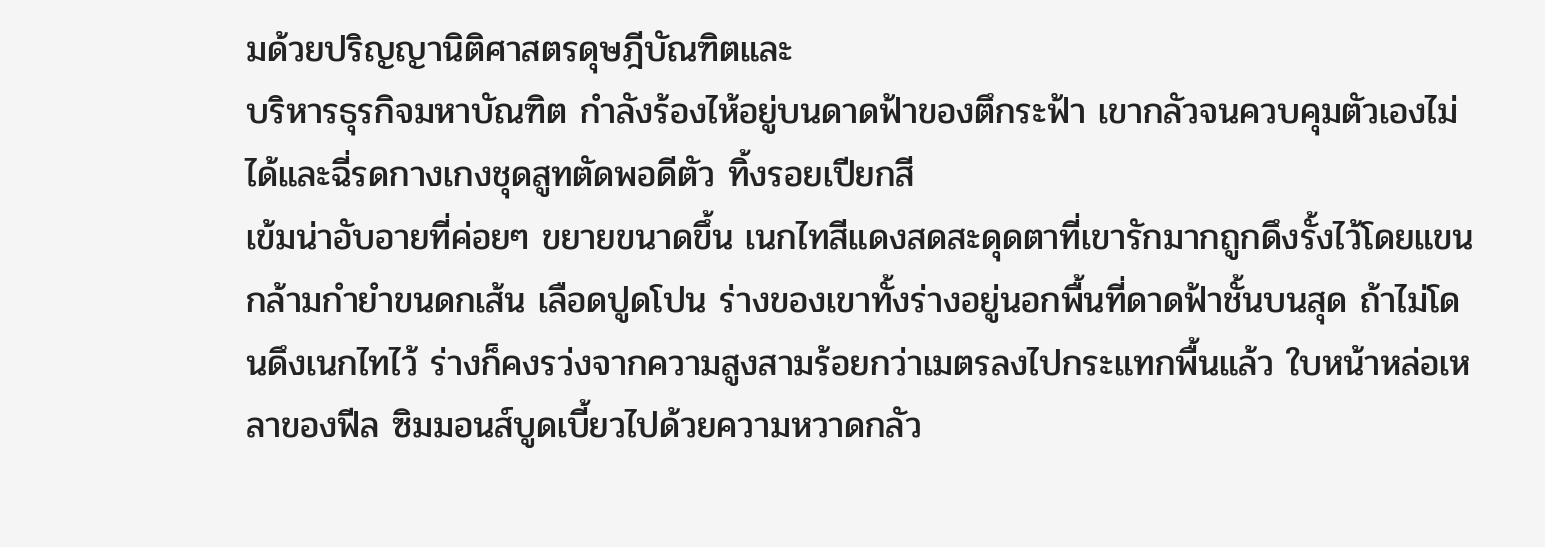มด้วยปริญญานิติศาสตรดุษฎีบัณฑิตและ
บริหารธุรกิจมหาบัณฑิต กําลังร้องไห้อยู่บนดาดฟ้าของตึกระฟ้า เขากลัวจนควบคุมตัวเองไม่ได้และฉี่รดกางเกงชุดสูทตัดพอดีตัว ทิ้งรอยเปียกสี
เข้มน่าอับอายที่ค่อยๆ ขยายขนาดขึ้น เนกไทสีแดงสดสะดุดตาที่เขารักมากถูกดึงรั้งไว้โดยแขนกล้ามกํายําขนดกเส้น เลือดปูดโปน ร่างของเขาทั้งร่างอยู่นอกพื้นที่ดาดฟ้าชั้นบนสุด ถ้าไม่โดนดึงเนกไทไว้ ร่างก็คงรว่งจากความสูงสามร้อยกว่าเมตรลงไปกระแทกพื้นแล้ว ใบหน้าหล่อเหลาของฟีล ซิมมอนส์บูดเบี้ยวไปด้วยความหวาดกลัว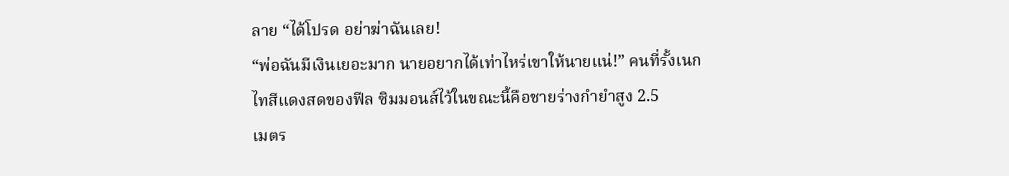ลาย “ได้โปรด อย่าฆ่าฉันเลย!
“พ่อฉันมีเงินเยอะมาก นายอยากได้เท่าไหร่เขาให้นายแน่!” คนที่รั้งเนกไทสีแดงสดของฟีล ซิมมอนส์ไว้ในขณะนี้คือชายร่างกํายําสูง 2.5
เมตร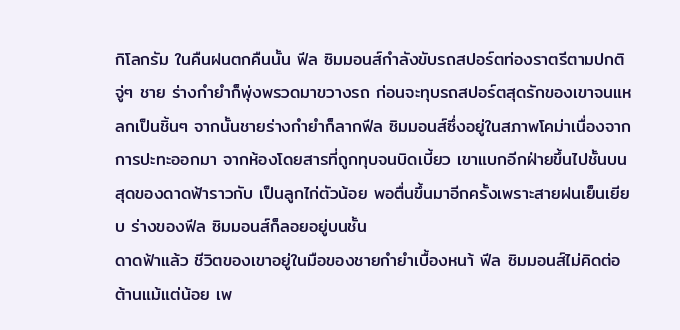กิโลกรัม ในคืนฝนตกคืนนั้น ฟีล ซิมมอนส์กําลังขับรถสปอร์ตท่องราตรีตามปกติ จู่ๆ ชาย ร่างกํายําก็พุ่งพรวดมาขวางรถ ก่อนจะทุบรถสปอร์ตสุดรักของเขาจนแหลกเป็นชิ้นๆ จากนั้นชายร่างกํายําก็ลากฟีล ซิมมอนส์ซึ่งอยู่ในสภาพโคม่าเนื่องจากการปะทะออกมา จากห้องโดยสารที่ถูกทุบจนบิดเบี้ยว เขาแบกอีกฝ่ายขึ้นไปชั้นบนสุดของดาดฟ้าราวกับ เป็นลูกไก่ตัวน้อย พอตื่นขึ้นมาอีกครั้งเพราะสายฝนเย็นเยียบ ร่างของฟีล ซิมมอนส์ก็ลอยอยู่บนชั้น
ดาดฟ้าแล้ว ชีวิตของเขาอยู่ในมือของชายกํายําเบื้องหนา้ ฟีล ซิมมอนส์ไม่คิดต่อต้านแม้แต่น้อย เพ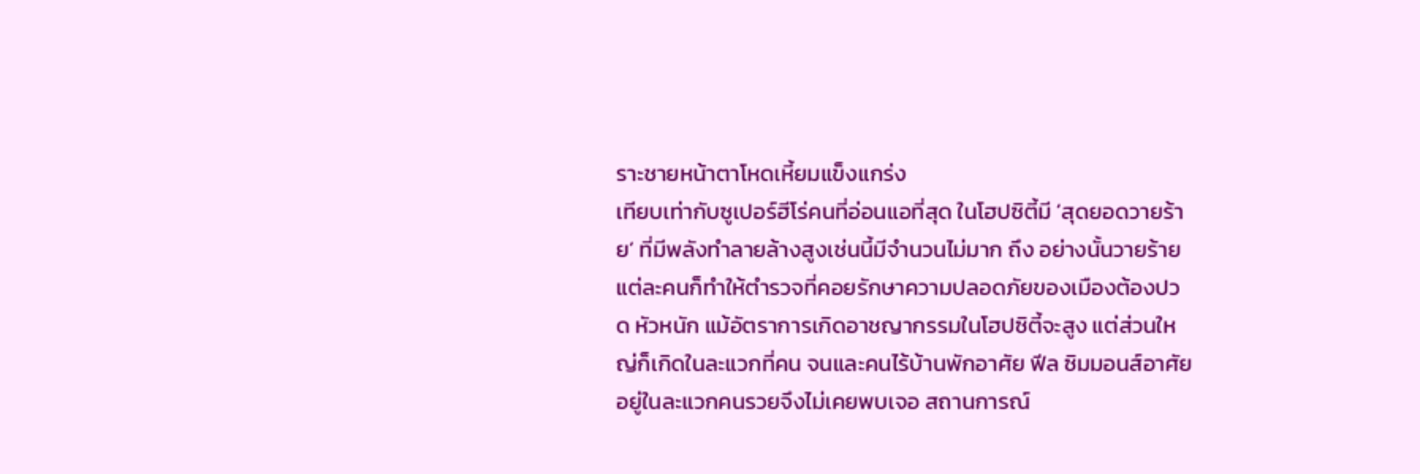ราะชายหน้าตาโหดเหี้ยมแข็งแกร่ง
เทียบเท่ากับซูเปอร์ฮีโร่คนที่อ่อนแอที่สุด ในโฮปซิตี้มี ‘สุดยอดวายร้าย’ ที่มีพลังทําลายล้างสูงเช่นนี้มีจํานวนไม่มาก ถึง อย่างนั้นวายร้ายแต่ละคนก็ทําให้ตํารวจที่คอยรักษาความปลอดภัยของเมืองต้องปวด หัวหนัก แม้อัตราการเกิดอาชญากรรมในโฮปซิตี้จะสูง แต่ส่วนใหญ่ก็เกิดในละแวกที่คน จนและคนไร้บ้านพักอาศัย ฟีล ซิมมอนส์อาศัยอยู่ในละแวกคนรวยจึงไม่เคยพบเจอ สถานการณ์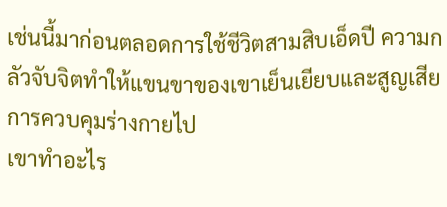เช่นนี้มาก่อนตลอดการใช้ชีวิตสามสิบเอ็ดปี ความกลัวจับจิตทําให้แขนขาของเขาเย็นเยียบและสูญเสียการควบคุมร่างกายไป
เขาทําอะไร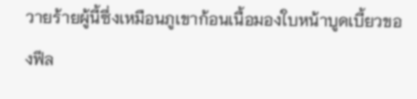วายร้ายผู้นี้ซึ่งเหมือนภูเขาก้อนเนื้อมองใบหน้าบูดเบี้ยวของฟีล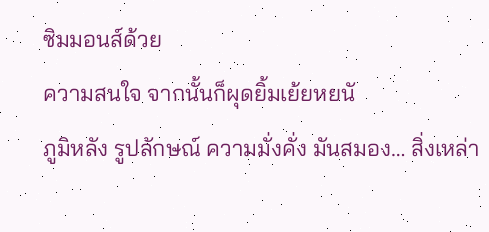ซิมมอนส์ด้วย
ความสนใจ จากนั้นก็ผุดยิ้มเย้ยหยนั
ภูมิหลัง รูปลักษณ์ ความมั่งคั่ง มันสมอง… สิ่งเหล่า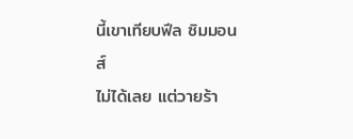นี้เขาเทียบฟีล ซิมมอนส์
ไม่ได้เลย แต่วายร้า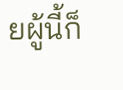ยผู้นี้ก็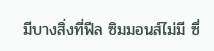มีบางสิ่งที่ฟีล ซิมมอนส์ไม่มี ซึ่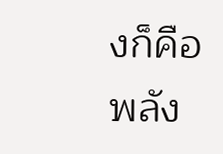งก็คือพลัง